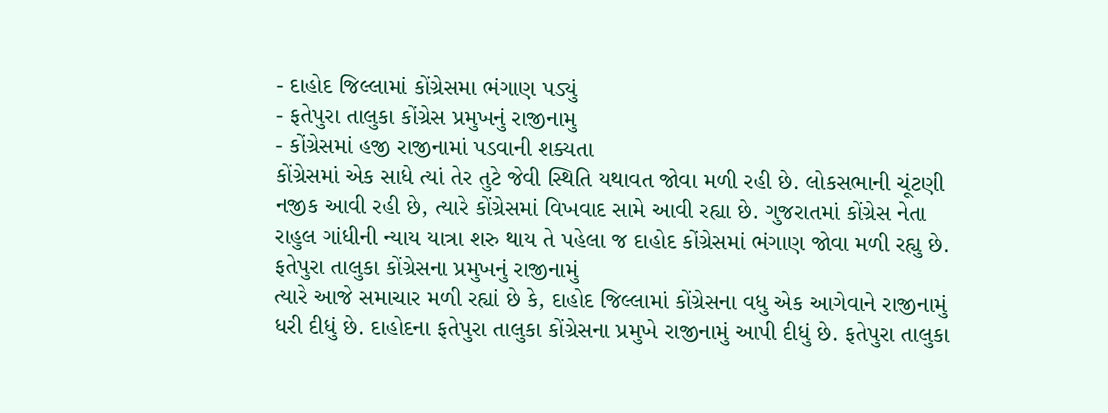- દાહોદ જિલ્લામાં કોંગ્રેસમા ભંગાણ પડ્યું
- ફતેપુરા તાલુકા કોંગ્રેસ પ્રમુખનું રાજીનામુ
- કોંગ્રેસમાં હજી રાજીનામાં પડવાની શક્યતા
કોંગ્રેસમાં એક સાધે ત્યાં તેર તુટે જેવી સ્થિતિ યથાવત જોવા મળી રહી છે. લોકસભાની ચૂંટણી નજીક આવી રહી છે, ત્યારે કોંગ્રેસમાં વિખવાદ સામે આવી રહ્યા છે. ગુજરાતમાં કોંગ્રેસ નેતા રાહુલ ગાંધીની ન્યાય યાત્રા શરુ થાય તે પહેલા જ દાહોદ કોંગ્રેસમાં ભંગાણ જોવા મળી રહ્યુ છે.
ફતેપુરા તાલુકા કોંગ્રેસના પ્રમુખનું રાજીનામું
ત્યારે આજે સમાચાર મળી રહ્યાં છે કે, દાહોદ જિલ્લામાં કોંગ્રેસના વધુ એક આગેવાને રાજીનામું ધરી દીધું છે. દાહોદના ફતેપુરા તાલુકા કોંગ્રેસના પ્રમુખે રાજીનામું આપી દીધું છે. ફતેપુરા તાલુકા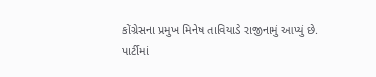કોંગ્રેસના પ્રમુખ મિનેષ તાવિયાડે રાજીનામું આપ્યું છે.
પાર્ટીમાં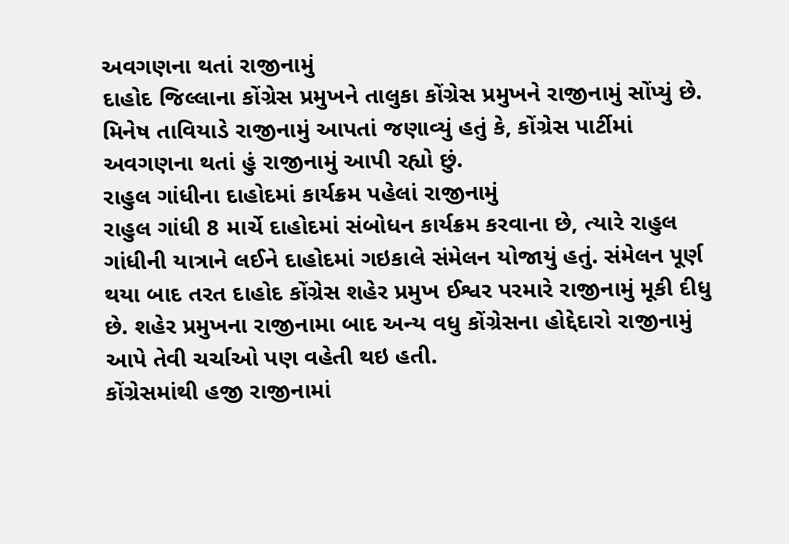અવગણના થતાં રાજીનામું
દાહોદ જિલ્લાના કોંગ્રેસ પ્રમુખને તાલુકા કોંગ્રેસ પ્રમુખને રાજીનામું સોંપ્યું છે. મિનેષ તાવિયાડે રાજીનામું આપતાં જણાવ્યું હતું કે, કોંગ્રેસ પાર્ટીમાં અવગણના થતાં હું રાજીનામું આપી રહ્યો છું.
રાહુલ ગાંધીના દાહોદમાં કાર્યક્રમ પહેલાં રાજીનામું
રાહુલ ગાંધી 8 માર્ચે દાહોદમાં સંબોધન કાર્યક્રમ કરવાના છે, ત્યારે રાહુલ ગાંધીની યાત્રાને લઈને દાહોદમાં ગઇકાલે સંમેલન યોજાયું હતું. સંમેલન પૂર્ણ થયા બાદ તરત દાહોદ કોંગ્રેસ શહેર પ્રમુખ ઈશ્વર પરમારે રાજીનામું મૂકી દીધુ છે. શહેર પ્રમુખના રાજીનામા બાદ અન્ય વધુ કોંગ્રેસના હોદ્દેદારો રાજીનામું આપે તેવી ચર્ચાઓ પણ વહેતી થઇ હતી.
કોંગ્રેસમાંથી હજી રાજીનામાં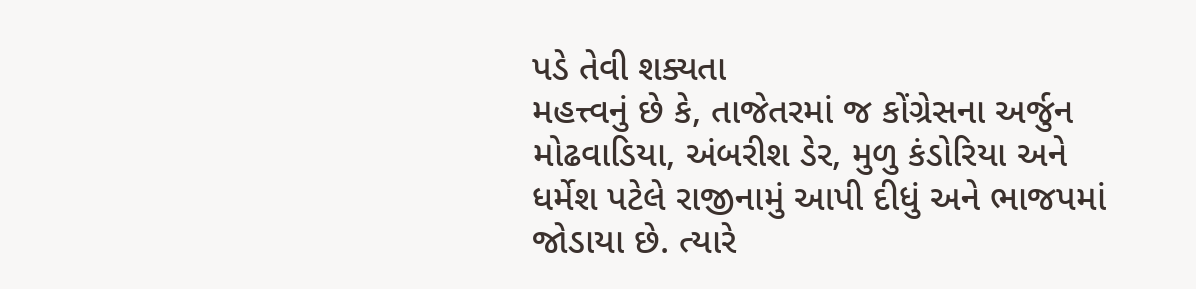પડે તેવી શક્યતા
મહત્ત્વનું છે કે, તાજેતરમાં જ કોંગ્રેસના અર્જુન મોઢવાડિયા, અંબરીશ ડેર, મુળુ કંડોરિયા અને ધર્મેશ પટેલે રાજીનામું આપી દીધું અને ભાજપમાં જોડાયા છે. ત્યારે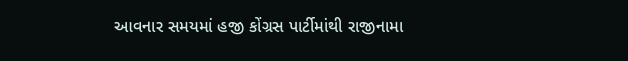આવનાર સમયમાં હજી કોંગ્રસ પાર્ટીમાંથી રાજીનામા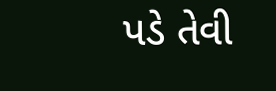પડે તેવી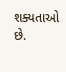શક્યતાઓ છે.